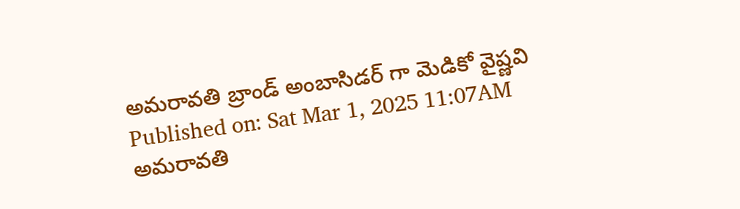అమరావతి బ్రాండ్ అంబాసిడర్ గా మెడికో వైష్ణవి
Published on: Sat Mar 1, 2025 11:07AM
అమరావతి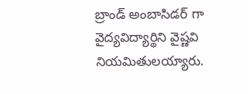బ్రాండ్ అంబాసిడర్ గా వైద్యవిద్యార్థిని వైష్ణవి నియమితులయ్యారు.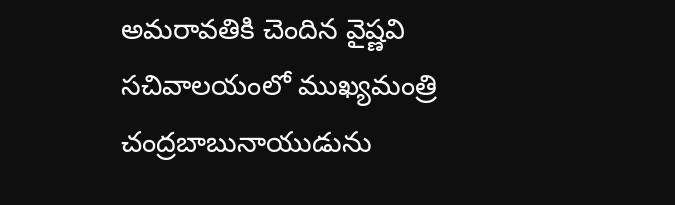అమరావతికి చెందిన వైష్ణవి సచివాలయంలో ముఖ్యమంత్రి చంద్రబాబునాయుడును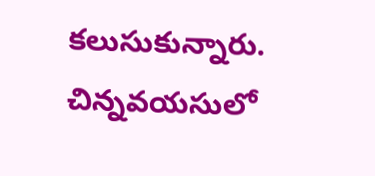కలుసుకున్నారు. చిన్నవయసులో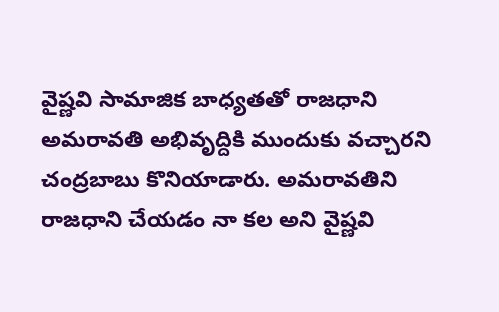వైష్ణవి సామాజిక బాధ్యతతో రాజధాని అమరావతి అభివృద్దికి ముందుకు వచ్చారని చంద్రబాబు కొనియాడారు. అమరావతిని రాజధాని చేయడం నా కల అని వైష్ణవి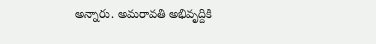అన్నారు. అమరావతి అభివృద్దికి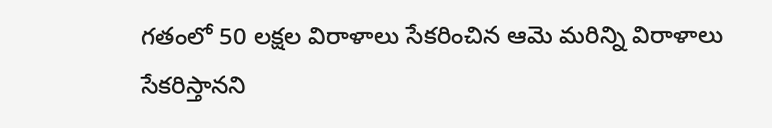గతంలో 50 లక్షల విరాళాలు సేకరించిన ఆమె మరిన్ని విరాళాలు సేకరిస్తానని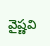వైష్ణవి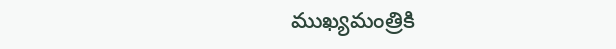ముఖ్యమంత్రికి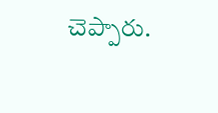చెప్పారు.